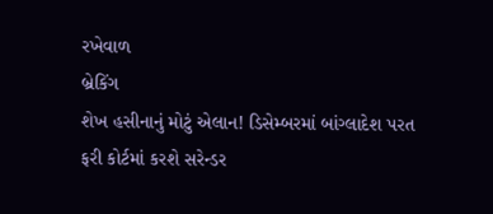રખેવાળ
બ્રેકિંગ
શેખ હસીનાનું મોટું એલાન! ડિસેમ્બરમાં બાંગ્લાદેશ પરત ફરી કોર્ટમાં કરશે સરેન્ડર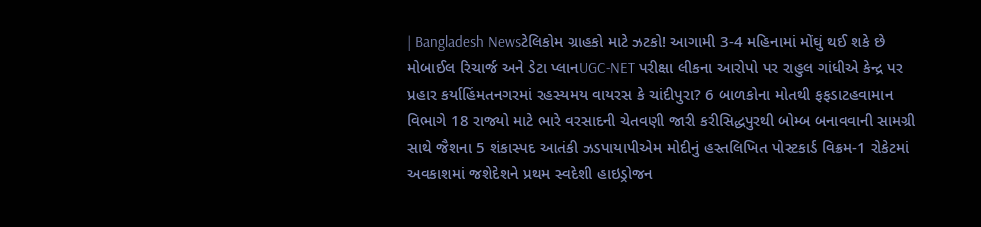| Bangladesh Newsટેલિકોમ ગ્રાહકો માટે ઝટકો! આગામી 3-4 મહિનામાં મોંઘું થઈ શકે છે મોબાઈલ રિચાર્જ અને ડેટા પ્લાનUGC-NET પરીક્ષા લીકના આરોપો પર રાહુલ ગાંધીએ કેન્દ્ર પર પ્રહાર કર્યાહિંમતનગરમાં રહસ્યમય વાયરસ કે ચાંદીપુરા? 6 બાળકોના મોતથી ફફડાટહવામાન વિભાગે 18 રાજ્યો માટે ભારે વરસાદની ચેતવણી જારી કરીસિદ્ધપુરથી બોમ્બ બનાવવાની સામગ્રી સાથે જૈશના 5 શંકાસ્પદ આતંકી ઝડપાયાપીએમ મોદીનું હસ્તલિખિત પોસ્ટકાર્ડ વિક્રમ-1 રોકેટમાં અવકાશમાં જશેદેશને પ્રથમ સ્વદેશી હાઇડ્રોજન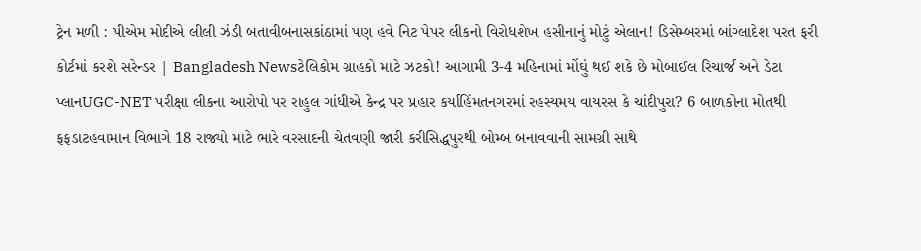ટ્રેન મળી : પીએમ મોદીએ લીલી ઝંડી બતાવીબનાસકાંઠામાં પણ હવે નિટ પેપર લીકનો વિરોધશેખ હસીનાનું મોટું એલાન! ડિસેમ્બરમાં બાંગ્લાદેશ પરત ફરી કોર્ટમાં કરશે સરેન્ડર | Bangladesh Newsટેલિકોમ ગ્રાહકો માટે ઝટકો! આગામી 3-4 મહિનામાં મોંઘું થઈ શકે છે મોબાઈલ રિચાર્જ અને ડેટા પ્લાનUGC-NET પરીક્ષા લીકના આરોપો પર રાહુલ ગાંધીએ કેન્દ્ર પર પ્રહાર કર્યાહિંમતનગરમાં રહસ્યમય વાયરસ કે ચાંદીપુરા? 6 બાળકોના મોતથી ફફડાટહવામાન વિભાગે 18 રાજ્યો માટે ભારે વરસાદની ચેતવણી જારી કરીસિદ્ધપુરથી બોમ્બ બનાવવાની સામગ્રી સાથે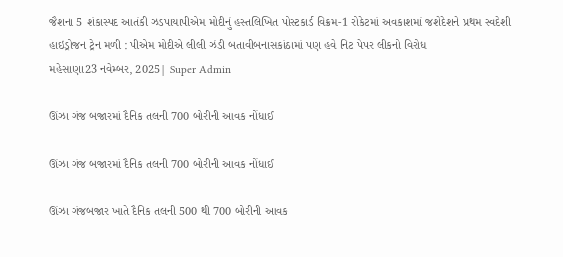જૈશના 5 શંકાસ્પદ આતંકી ઝડપાયાપીએમ મોદીનું હસ્તલિખિત પોસ્ટકાર્ડ વિક્રમ-1 રોકેટમાં અવકાશમાં જશેદેશને પ્રથમ સ્વદેશી હાઇડ્રોજન ટ્રેન મળી : પીએમ મોદીએ લીલી ઝંડી બતાવીબનાસકાંઠામાં પણ હવે નિટ પેપર લીકનો વિરોધ
મહેસાણા23 નવેમ્બર, 2025| Super Admin

ઊંઝા ગંજ બજારમાં દૈનિક તલની 700 બોરીની આવક નોંધાઈ

ઊંઝા ગંજ બજારમાં દૈનિક તલની 700 બોરીની આવક નોંધાઈ

ઊંઝા ગંજબજાર ખાતે દૈનિક તલની 500 થી 700 બોરીની આવક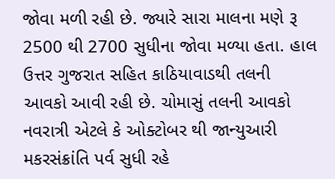જોવા મળી રહી છે. જ્યારે સારા માલના મણે રૂ 2500 થી 2700 સુધીના જોવા મળ્યા હતા. હાલ ઉત્તર ગુજરાત સહિત કાઠિયાવાડથી તલની આવકો આવી રહી છે. ચોમાસું તલની આવકો નવરાત્રી એટલે કે ઓક્ટોબર થી જાન્યુઆરી મકરસંક્રાંતિ પર્વ સુધી રહે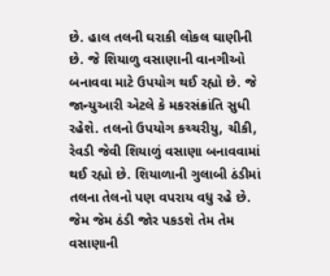છે. હાલ તલની ઘરાકી લોકલ ઘાણીની છે. જે શિયાળુ વસાણાની વાનગીઓ બનાવવા માટે ઉપયોગ થઈ રહ્યો છે. જે જાન્યુઆરી એટલે કે મકરસંક્રાંતિ સુધી રહેશે. તલનો ઉપયોગ કચ્ચરીયુ, ચીકી, રેવડી જેવી શિયાળું વસાણા બનાવવામાં થઈ રહ્યો છે. શિયાળાની ગુલાબી ઠંડીમાં તલના તેલનો પણ વપરાય વધુ રહે છે. જેમ જેમ ઠંડી જોર પકડશે તેમ તેમ વસાણાની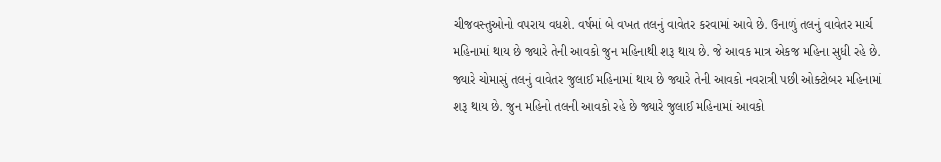ચીજવસ્તુઓનો વપરાય વધશે. વર્ષમાં બે વખત તલનું વાવેતર કરવામાં આવે છે. ઉનાળું તલનું વાવેતર માર્ચ મહિનામાં થાય છે જ્યારે તેની આવકો જુન મહિનાથી શરૂ થાય છે. જે આવક માત્ર એકજ મહિના સુધી રહે છે. જ્યારે ચોમાસું તલનું વાવેતર જુલાઈ મહિનામાં થાય છે જ્યારે તેની આવકો નવરાત્રી પછી ઓક્ટોબર મહિનામાં શરૂ થાય છે. જુન મહિનો તલની આવકો રહે છે જ્યારે જુલાઈ મહિનામાં આવકો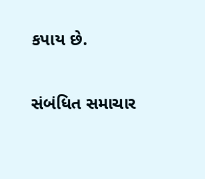કપાય છે.

સંબંધિત સમાચાર